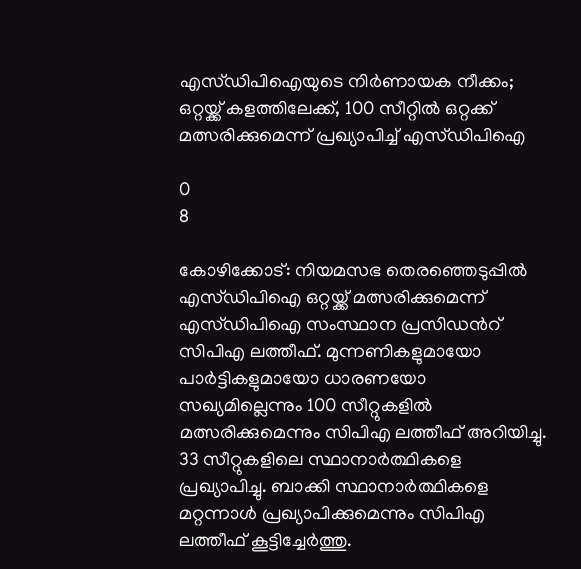എസ്ഡിപിഐയുടെ നിർണായക നീക്കം; ഒറ്റയ്ക്ക് കളത്തിലേക്ക്, 100 സീറ്റിൽ ഒറ്റക്ക് മത്സരിക്കുമെന്ന് പ്രഖ്യാപിച്ച് എസ്ഡിപിഐ

0
8

കോഴിക്കോട്: നിയമസഭ തെരഞ്ഞെടുപ്പില്‍ എസ്ഡിപിഐ ഒറ്റയ്ക്ക് മത്സരിക്കുമെന്ന് എസ്ഡിപിഐ സംസ്ഥാന പ്രസിഡന്‍റ് സിപിഎ ലത്തീഫ്. മുന്നണികളുമായോ പാർട്ടികളുമായോ ധാരണയോ സഖ്യമില്ലെന്നും 100 സീറ്റുകളിൽ മത്സരിക്കുമെന്നും സിപിഎ ലത്തീഫ് അറിയിച്ചു. 33 സീറ്റുകളിലെ സ്ഥാനാർത്ഥികളെ പ്രഖ്യാപിച്ചു. ബാക്കി സ്ഥാനാർത്ഥികളെ മറ്റന്നാള്‍ പ്രഖ്യാപിക്കുമെന്നും സിപിഎ ലത്തീഫ് കൂട്ടിച്ചേർത്തു.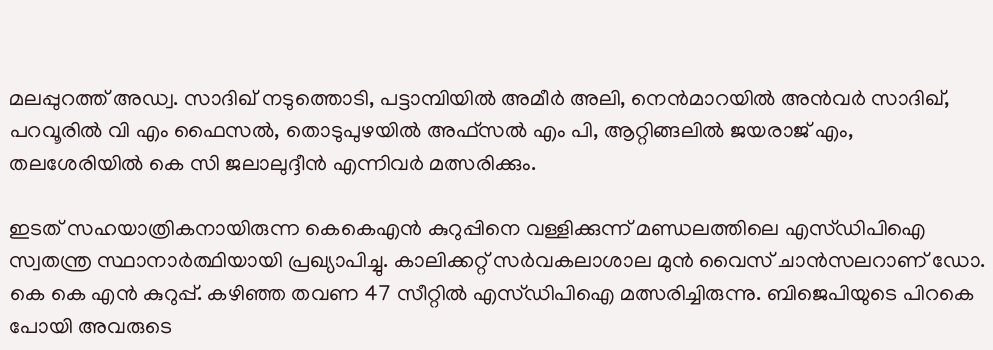മലപ്പുറത്ത് അഡ്വ. സാദിഖ് നടുത്തൊടി, പട്ടാമ്പിയിൽ അമീർ അലി, നെൻമാറയിൽ‍ അൻവർ സാദിഖ്, പറവൂരിൽ വി എം ഫൈസൽ, തൊടുപുഴയിൽ അഫ്സൽ എം പി, ആറ്റിങ്ങലി‍ൽ ജയരാജ് എം, തലശേരിയിൽ കെ സി ജലാലുദ്ദീൻ എന്നിവർ മത്സരിക്കും.

ഇടത് സഹയാത്രികനായിരുന്ന കെകെഎന്‍ കുറുപ്പിനെ വള്ളിക്കുന്ന് മണ്ഡലത്തിലെ എസ്ഡിപിഐ സ്വതന്ത്ര സ്ഥാനാര്‍ത്ഥിയായി പ്രഖ്യാപിച്ചു. കാലിക്കറ്റ് സർവകലാശാല മുൻ വൈസ് ചാൻസലറാണ് ഡോ. കെ കെ എൻ കുറുപ്പ്. കഴിഞ്ഞ തവണ 47 സീറ്റിൽ എസ്ഡിപിഐ മത്സരിച്ചിരുന്നു. ബിജെപിയുടെ പിറകെ പോയി അവരുടെ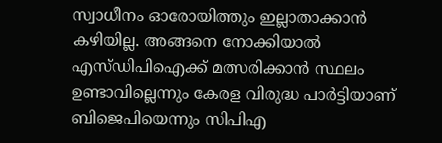സ്വാധീനം ഓരോയി‌ത്തും ഇല്ലാതാക്കാൻ കഴിയില്ല. അങ്ങനെ നോക്കിയാൽ എസ്ഡിപിഐക്ക് മത്സരിക്കാൻ സ്ഥലം ഉണ്ടാവില്ലെന്നും കേരള വിരുദ്ധ പാർട്ടിയാണ് ബിജെപിയെന്നും സിപിഎ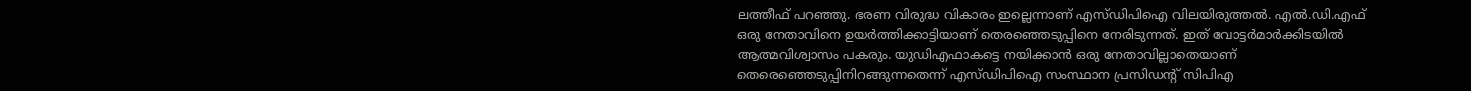ലത്തീഫ് പറഞ്ഞു. ഭരണ വിരുദ്ധ വികാരം ഇല്ലെന്നാണ് എസ്ഡിപിഐ വിലയിരുത്തൽ. എല്‍.ഡി.എഫ് ഒരു നേതാവിനെ ഉയര്‍ത്തിക്കാട്ടിയാണ് തെരഞ്ഞെടുപ്പിനെ നേരിടുന്നത്. ഇത് വോട്ടര്‍മാര്‍ക്കിടയില്‍ ആത്മവിശ്വാസം പകരും. യുഡിഎഫാകട്ടെ നയിക്കാന്‍ ഒരു നേതാവില്ലാതെയാണ് തെരെഞ്ഞെടുപ്പിനിറങ്ങുന്നതെന്ന് എസ്ഡിപിഐ സംസ്ഥാന പ്രസിഡന്‍റ് സിപിഎ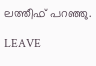ലത്തീഫ് പറഞ്ഞു.

LEAVE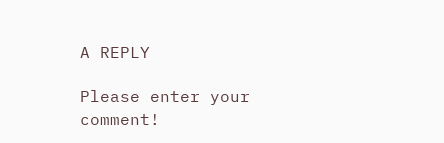A REPLY

Please enter your comment!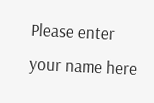Please enter your name here